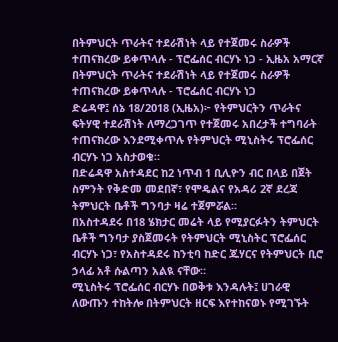በትምህርት ጥራትና ተደራሽነት ላይ የተጀመሩ ስራዎች ተጠናክረው ይቀጥላሉ - ፕሮፌሰር ብርሃኑ ነጋ - ኢዜአ አማርኛ
በትምህርት ጥራትና ተደራሽነት ላይ የተጀመሩ ስራዎች ተጠናክረው ይቀጥላሉ - ፕሮፌሰር ብርሃኑ ነጋ
ድሬዳዋ፤ ሰኔ 18/2018 (ኢዜአ)፦ የትምህርትን ጥራትና ፍትሃዊ ተደራሽነት ለማረጋገጥ የተጀመሩ አበረታች ተግባራት ተጠናክረው እንደሚቀጥሉ የትምህርት ሚኒስትሩ ፕሮፌሰር ብርሃኑ ነጋ አስታወቁ።
በድሬዳዋ አስተዳደር ከ2 ነጥብ 1 ቢሊዮን ብር በላይ በጀት ስምንት የቅድመ መደበኛ፣ የሞዴልና የአዳሪ 2ኛ ደረጃ ትምህርት ቤቶች ግንባታ ዛሬ ተጀምሯል።
በአስተዳደሩ በ18 ሄክታር መሬት ላይ የሚያርፉትን ትምህርት ቤቶች ግንባታ ያስጀመሩት የትምህርት ሚኒስትር ፕሮፌሰር ብርሃኑ ነጋ፣ የአስተዳደሩ ከንቲባ ከድር ጁሃርና የትምህርት ቢሮ ኃላፊ አቶ ሱልጣን አልዪ ናቸው።
ሚኒስትሩ ፕሮፌሰር ብርሃኑ በወቅቱ እንዳሉት፤ ሀገራዊ ለውጡን ተከትሎ በትምህርት ዘርፍ እየተከናወኑ የሚገኙት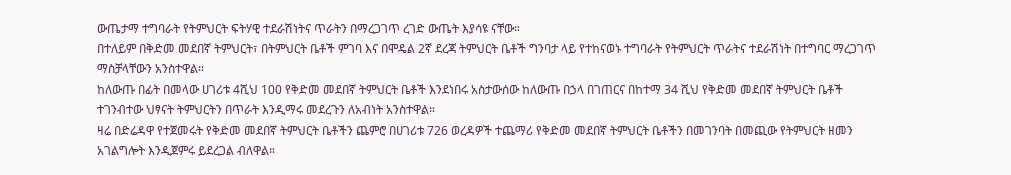ውጤታማ ተግባራት የትምህርት ፍትሃዊ ተደራሽነትና ጥራትን በማረጋገጥ ረገድ ውጤት እያሳዩ ናቸው።
በተለይም በቅድመ መደበኛ ትምህርት፣ በትምህርት ቤቶች ምገባ እና በሞዴል 2ኛ ደረጃ ትምህርት ቤቶች ግንባታ ላይ የተከናወኑ ተግባራት የትምህርት ጥራትና ተደራሽነት በተግባር ማረጋገጥ ማስቻላቸውን አንስተዋል።
ከለውጡ በፊት በመላው ሀገሪቱ 4ሺህ 100 የቅድመ መደበኛ ትምህርት ቤቶች እንደነበሩ አስታውሰው ከለውጡ በኃላ በገጠርና በከተማ 34 ሺህ የቅድመ መደበኛ ትምህርት ቤቶች ተገንብተው ህፃናት ትምህርትን በጥራት እንዲማሩ መደረጉን ለአብነት አንስተዋል።
ዛሬ በድሬዳዋ የተጀመሩት የቅድመ መደበኛ ትምህርት ቤቶችን ጨምሮ በሀገሪቱ 726 ወረዳዎች ተጨማሪ የቅድመ መደበኛ ትምህርት ቤቶችን በመገንባት በመጪው የትምህርት ዘመን አገልግሎት እንዲጀምሩ ይደረጋል ብለዋል።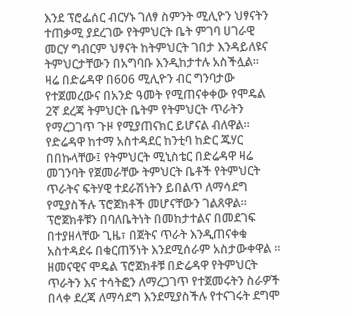እንደ ፕሮፌሰር ብርሃኑ ገለፃ ስምንት ሚሊዮን ህፃናትን ተጠቃሚ ያደረገው የትምህርት ቤት ምገባ ሀገራዊ መርሃ ግብርም ህፃናት ከትምህርት ገበታ እንዳይለዩና ትምህርታቸውን በአግባቡ እንዲከታተሉ አስችሏል።
ዛሬ በድሬዳዋ በ606 ሚሊዮን ብር ግንባታው የተጀመረውና በአንድ ዓመት የሚጠናቀቀው የሞዴል 2ኛ ደረጃ ትምህርት ቤትም የትምህርት ጥራትን የማረጋገጥ ጉዞ የሚያጠናክር ይሆናል ብለዋል።
የድሬዳዋ ከተማ አስተዳደር ከንቲባ ከድር ጁሃር በበኩላቸው፤ የትምህርት ሚኒስቴር በድሬዳዋ ዛሬ መገንባት የጀመራቸው ትምህርት ቤቶች የትምህርት ጥራትና ፍትሃዊ ተደራሽነትን ይበልጥ ለማሳደግ የሚያስችሉ ፕሮጀክቶች መሆናቸውን ገልጸዋል።
ፕሮጀክቶቹን በባለቤትነት በመከታተልና በመደገፍ በተያዘላቸው ጊዜ፣ በጀትና ጥራት እንዲጠናቀቁ አስተዳደሩ በቁርጠኝነት እንደሚሰራም አስታውቀዋል ።
ዘመናዊና ሞዴል ፕሮጀክቶቹ በድሬዳዋ የትምህርት ጥራትን እና ተሳትፎን ለማረጋገጥ የተጀመሩትን ስራዎች በላቀ ደረጃ ለማሳደግ እንደሚያስችሉ የተናገሩት ደግሞ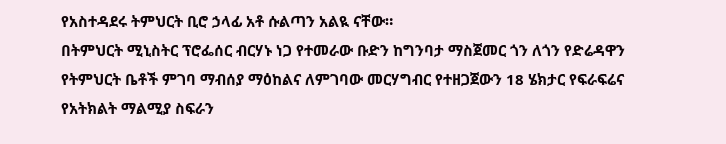የአስተዳደሩ ትምህርት ቢሮ ኃላፊ አቶ ሱልጣን አልዪ ናቸው።
በትምህርት ሚኒስትር ፕሮፌሰር ብርሃኑ ነጋ የተመራው ቡድን ከግንባታ ማስጀመር ጎን ለጎን የድሬዳዋን የትምህርት ቤቶች ምገባ ማብሰያ ማዕከልና ለምገባው መርሃግብር የተዘጋጀውን 18 ሄክታር የፍራፍሬና የአትክልት ማልሚያ ስፍራን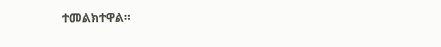ተመልክተዋል።